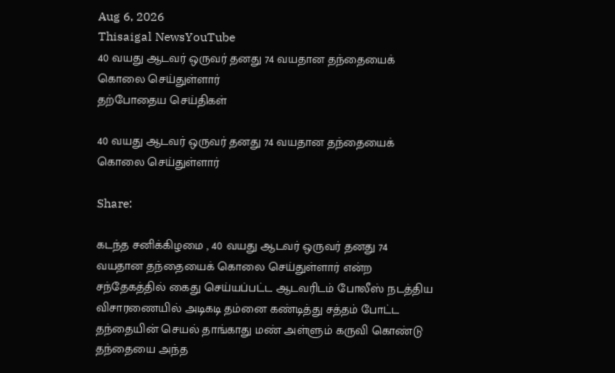Aug 6, 2026
Thisaigal NewsYouTube
40 வயது ஆடவர் ஒருவர் தனது 74 வயதான தந்தையைக் கொலை செய்துள்ளார்
தற்போதைய செய்திகள்

40 வயது ஆடவர் ஒருவர் தனது 74 வயதான தந்தையைக் கொலை செய்துள்ளார்

Share:

கடந்த சனிக்கிழமை , 40 வயது ஆடவர் ஒருவர் தனது 74 வயதான தந்தையைக் கொலை செய்துள்ளார் என்ற சந்தேகத்தில் கைது செய்யப்பட்ட ஆடவரிடம் போலீஸ் நடத்திய விசாரணையில் அடிகடி தம்னை கண்டித்து சத்தம் போட்ட தந்தையின் செயல் தாங்காது மண் அள்ளும் கருவி கொண்டு தந்தையை அந்த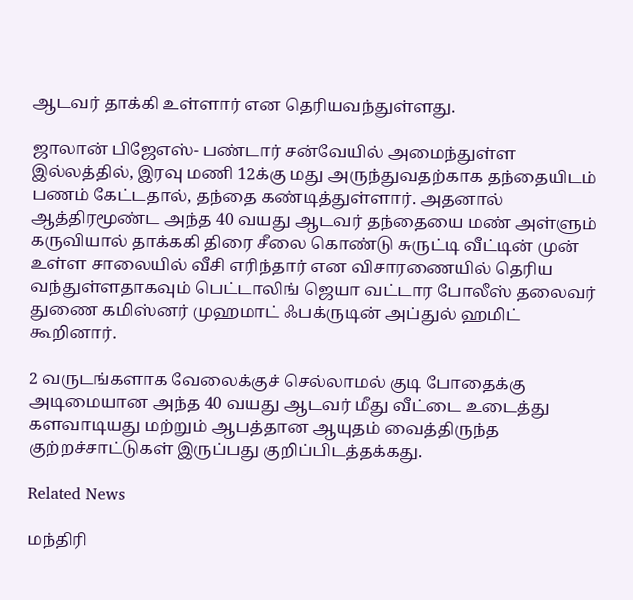ஆடவர் தாக்கி உள்ளார் என தெரியவந்துள்ளது.

ஜாலான் பிஜேஎஸ்- பண்டார் சன்வேயில் அமைந்துள்ள இல்லத்தில், இரவு மணி 12க்கு மது அருந்துவதற்காக தந்தையிடம் பணம் கேட்டதால், தந்தை கண்டித்துள்ளார். அதனால் ஆத்திரமூண்ட அந்த 40 வயது ஆடவர் தந்தையை மண் அள்ளும் கருவியால் தாக்ககி திரை சீலை கொண்டு சுருட்டி வீட்டின் முன் உள்ள சாலையில் வீசி எரிந்தார் என விசாரணையில் தெரிய வந்துள்ளதாகவும் பெட்டாலிங் ஜெயா வட்டார போலீஸ் தலைவர் துணை கமிஸ்னர் முஹமாட் ஃபக்ருடின் அப்துல் ஹமிட் கூறினார்.

2 வருடங்களாக வேலைக்குச் செல்லாமல் குடி போதைக்கு அடிமையான அந்த 40 வயது ஆடவர் மீது வீட்டை உடைத்து களவாடியது மற்றும் ஆபத்தான ஆயுதம் வைத்திருந்த குற்றச்சாட்டுகள் இருப்பது குறிப்பிடத்தக்கது.

Related News

மந்திரி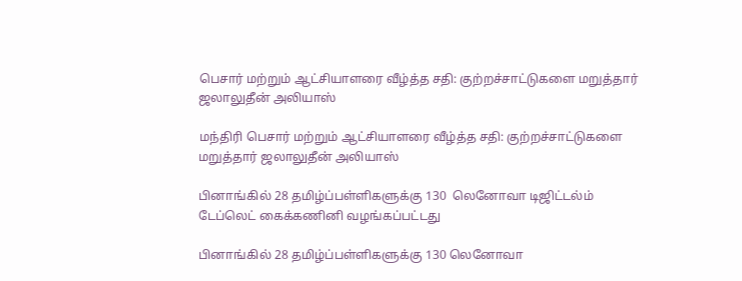பெசார் மற்றும் ஆட்சியாளரை வீழ்த்த சதி: குற்றச்சாட்டுகளை மறுத்தார் ஜலாலுதீன் அலியாஸ்

மந்திரி பெசார் மற்றும் ஆட்சியாளரை வீழ்த்த சதி: குற்றச்சாட்டுகளை மறுத்தார் ஜலாலுதீன் அலியாஸ்

பினாங்கில் 28 தமிழ்ப்பள்ளிகளுக்கு 130  லெனோவா டிஜிட்டல்ம் டேப்லெட் கைக்கணினி வழங்கப்பட்டது

பினாங்கில் 28 தமிழ்ப்பள்ளிகளுக்கு 130 லெனோவா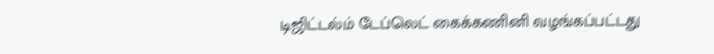டிஜிட்டல்ம் டேப்லெட் கைக்கணினி வழங்கப்பட்டது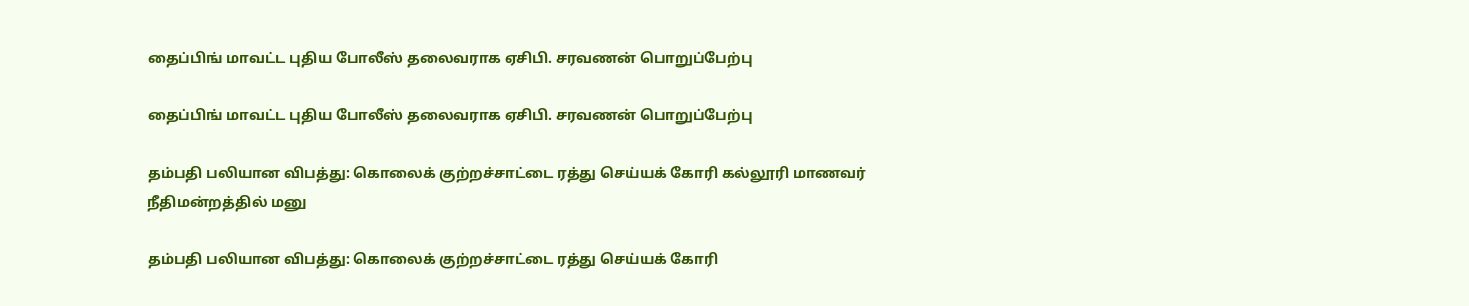தைப்பிங் மாவட்ட புதிய போலீஸ் தலைவராக ஏசிபி. சரவணன் பொறுப்பேற்பு

தைப்பிங் மாவட்ட புதிய போலீஸ் தலைவராக ஏசிபி. சரவணன் பொறுப்பேற்பு

தம்பதி பலியான விபத்து: கொலைக் குற்றச்சாட்டை ரத்து செய்யக் கோரி கல்லூரி மாணவர் நீதிமன்றத்தில் மனு

தம்பதி பலியான விபத்து: கொலைக் குற்றச்சாட்டை ரத்து செய்யக் கோரி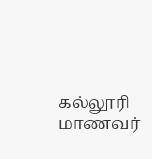கல்லூரி மாணவர்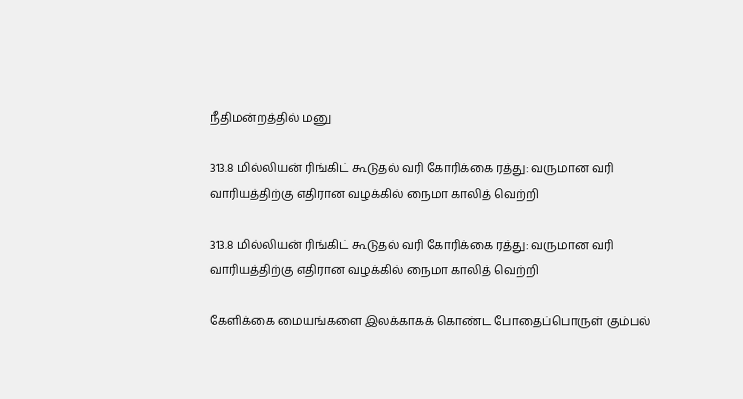நீதிமன்றத்தில் மனு

313.8 மில்லியன் ரிங்கிட் கூடுதல் வரி கோரிக்கை ரத்து: வருமான வரி வாரியத்திற்கு எதிரான வழக்கில் நைமா காலித் வெற்றி

313.8 மில்லியன் ரிங்கிட் கூடுதல் வரி கோரிக்கை ரத்து: வருமான வரி வாரியத்திற்கு எதிரான வழக்கில் நைமா காலித் வெற்றி

கேளிக்கை மையங்களை இலக்காகக் கொண்ட போதைப்பொருள் கும்பல்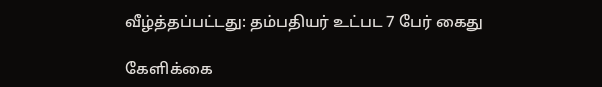வீழ்த்தப்பட்டது: தம்பதியர் உட்பட 7 பேர் கைது

கேளிக்கை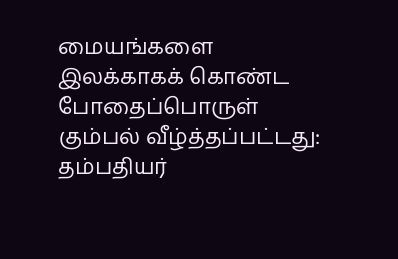மையங்களை இலக்காகக் கொண்ட போதைப்பொருள் கும்பல் வீழ்த்தப்பட்டது: தம்பதியர்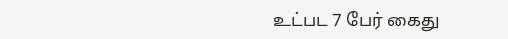உட்பட 7 பேர் கைது